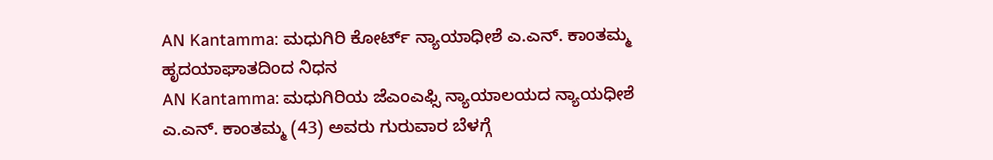AN Kantamma: ಮಧುಗಿರಿ ಕೋರ್ಟ್ ನ್ಯಾಯಾಧೀಶೆ ಎ.ಎನ್. ಕಾಂತಮ್ಮ ಹೃದಯಾಘಾತದಿಂದ ನಿಧನ
AN Kantamma: ಮಧುಗಿರಿಯ ಜೆಎಂಎಫ್ಸಿ ನ್ಯಾಯಾಲಯದ ನ್ಯಾಯಧೀಶೆ ಎ.ಎನ್. ಕಾಂತಮ್ಮ (43) ಅವರು ಗುರುವಾರ ಬೆಳಗ್ಗೆ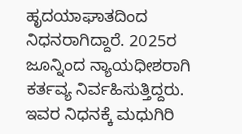ಹೃದಯಾಘಾತದಿಂದ ನಿಧನರಾಗಿದ್ದಾರೆ. 2025ರ ಜೂನ್ನಿಂದ ನ್ಯಾಯಧೀಶರಾಗಿ ಕರ್ತವ್ಯ ನಿರ್ವಹಿಸುತ್ತಿದ್ದರು. ಇವರ ನಿಧನಕ್ಕೆ ಮಧುಗಿರಿ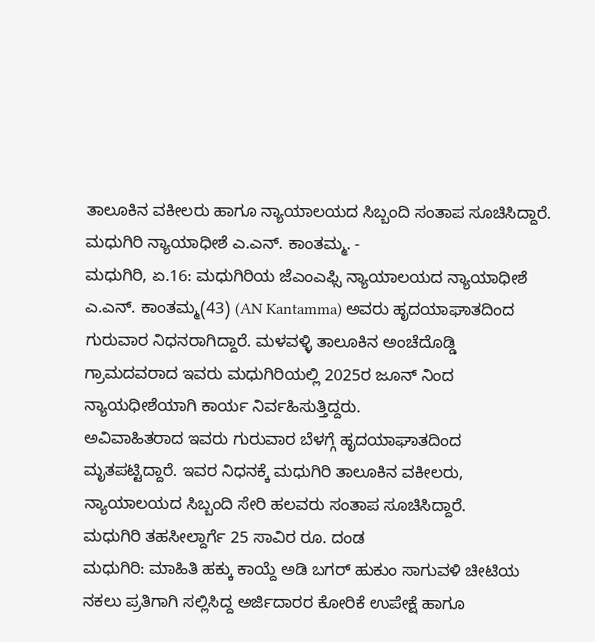ತಾಲೂಕಿನ ವಕೀಲರು ಹಾಗೂ ನ್ಯಾಯಾಲಯದ ಸಿಬ್ಬಂದಿ ಸಂತಾಪ ಸೂಚಿಸಿದ್ದಾರೆ.
ಮಧುಗಿರಿ ನ್ಯಾಯಾಧೀಶೆ ಎ.ಎನ್. ಕಾಂತಮ್ಮ. -
ಮಧುಗಿರಿ, ಏ.16: ಮಧುಗಿರಿಯ ಜೆಎಂಎಫ್ಸಿ ನ್ಯಾಯಾಲಯದ ನ್ಯಾಯಾಧೀಶೆ ಎ.ಎನ್. ಕಾಂತಮ್ಮ(43) (AN Kantamma) ಅವರು ಹೃದಯಾಘಾತದಿಂದ ಗುರುವಾರ ನಿಧನರಾಗಿದ್ದಾರೆ. ಮಳವಳ್ಳಿ ತಾಲೂಕಿನ ಅಂಚೆದೊಡ್ಡಿ ಗ್ರಾಮದವರಾದ ಇವರು ಮಧುಗಿರಿಯಲ್ಲಿ 2025ರ ಜೂನ್ ನಿಂದ ನ್ಯಾಯಧೀಶೆಯಾಗಿ ಕಾರ್ಯ ನಿರ್ವಹಿಸುತ್ತಿದ್ದರು.
ಅವಿವಾಹಿತರಾದ ಇವರು ಗುರುವಾರ ಬೆಳಗ್ಗೆ ಹೃದಯಾಘಾತದಿಂದ ಮೃತಪಟ್ಟಿದ್ದಾರೆ. ಇವರ ನಿಧನಕ್ಕೆ ಮಧುಗಿರಿ ತಾಲೂಕಿನ ವಕೀಲರು, ನ್ಯಾಯಾಲಯದ ಸಿಬ್ಬಂದಿ ಸೇರಿ ಹಲವರು ಸಂತಾಪ ಸೂಚಿಸಿದ್ದಾರೆ.
ಮಧುಗಿರಿ ತಹಸೀಲ್ದಾರ್ಗೆ 25 ಸಾವಿರ ರೂ. ದಂಡ
ಮಧುಗಿರಿ: ಮಾಹಿತಿ ಹಕ್ಕು ಕಾಯ್ದೆ ಅಡಿ ಬಗರ್ ಹುಕುಂ ಸಾಗುವಳಿ ಚೀಟಿಯ ನಕಲು ಪ್ರತಿಗಾಗಿ ಸಲ್ಲಿಸಿದ್ದ ಅರ್ಜಿದಾರರ ಕೋರಿಕೆ ಉಪೇಕ್ಷೆ ಹಾಗೂ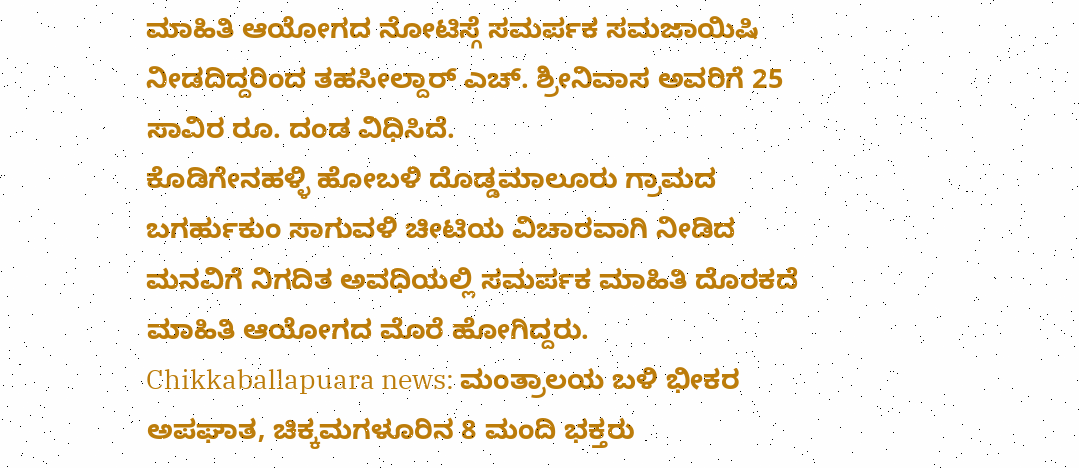ಮಾಹಿತಿ ಆಯೋಗದ ನೋಟಿಸ್ಗೆ ಸಮರ್ಪಕ ಸಮಜಾಯಿಷಿ ನೀಡದಿದ್ದರಿಂದ ತಹಸೀಲ್ದಾರ್ ಎಚ್. ಶ್ರೀನಿವಾಸ ಅವರಿಗೆ 25 ಸಾವಿರ ರೂ. ದಂಡ ವಿಧಿಸಿದೆ.
ಕೊಡಿಗೇನಹಳ್ಳಿ ಹೋಬಳಿ ದೊಡ್ಡಮಾಲೂರು ಗ್ರಾಮದ ಬಗರ್ಹುಕುಂ ಸಾಗುವಳಿ ಚೀಟಿಯ ವಿಚಾರವಾಗಿ ನೀಡಿದ ಮನವಿಗೆ ನಿಗದಿತ ಅವಧಿಯಲ್ಲಿ ಸಮರ್ಪಕ ಮಾಹಿತಿ ದೊರಕದೆ ಮಾಹಿತಿ ಆಯೋಗದ ಮೊರೆ ಹೋಗಿದ್ದರು.
Chikkaballapuara news: ಮಂತ್ರಾಲಯ ಬಳಿ ಭೀಕರ ಅಪಘಾತ, ಚಿಕ್ಕಮಗಳೂರಿನ 8 ಮಂದಿ ಭಕ್ತರು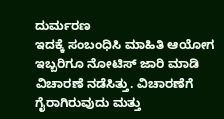ದುರ್ಮರಣ
ಇದಕ್ಕೆ ಸಂಬಂಧಿಸಿ ಮಾಹಿತಿ ಆಯೋಗ ಇಬ್ಬರಿಗೂ ನೋಟಿಸ್ ಜಾರಿ ಮಾಡಿ ವಿಚಾರಣೆ ನಡೆಸಿತ್ತು. ವಿಚಾರಣೆಗೆ ಗೈರಾಗಿರುವುದು ಮತ್ತು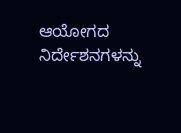ಆಯೋಗದ ನಿರ್ದೇಶನಗಳನ್ನು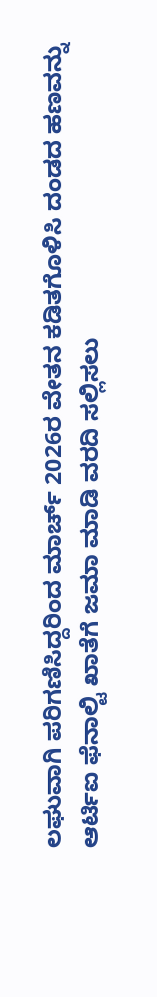ಲಘುವಾಗಿ ಪರಿಗಣಿಸಿದ್ದರಿಂದ ಮಾರ್ಚ್ 2026ರ ವೇತನ ಕಡಿತಗೊಳಿಸಿ ದಂಡದ ಹಣವನ್ನು ಆರ್ಟಿಐ ಫೆನಾಲ್ಟಿ ಖಾತೆಗೆ ಜಮಾ ಮಾಡಿ ವರದಿ ಸಲ್ಲಿಸಲು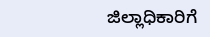ಜಿಲ್ಲಾಧಿಕಾರಿಗೆ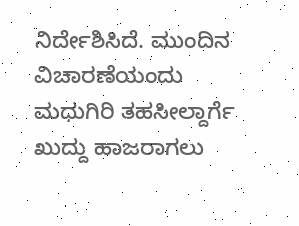ನಿರ್ದೇಶಿಸಿದೆ. ಮುಂದಿನ ವಿಚಾರಣೆಯಂದು ಮಧುಗಿರಿ ತಹಸೀಲ್ದಾರ್ಗೆ ಖುದ್ದು ಹಾಜರಾಗಲು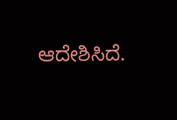ಆದೇಶಿಸಿದೆ.